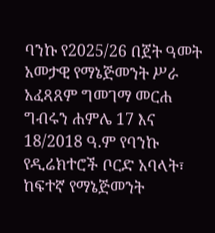ባንኩ የ2025/26 በጀት ዓመት አመታዊ የማኔጅመንት ሥራ አፈጻጸም ግመገማ መርሐ ግብሩን ሐምሌ 17 እና 18/2018 ዓ.ም የባንኩ የዲሬክተሮች ቦርድ አባላት፣ ከፍተኛ የማኔጅመንት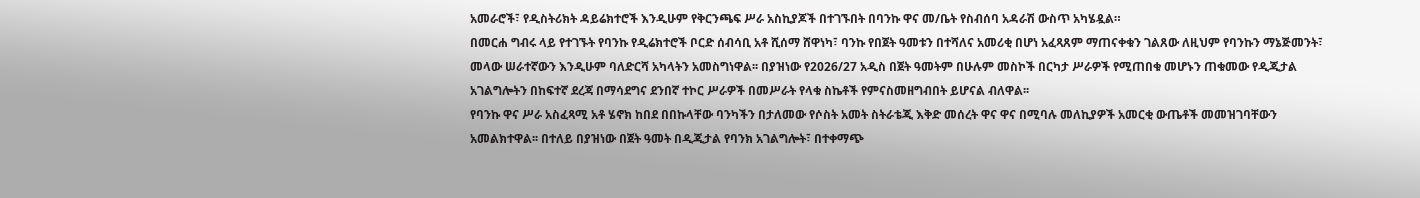አመራሮች፣ የዲስትሪክት ዳይሬክተሮች እንዲሁም የቅርንጫፍ ሥራ አስኪያጆች በተገኙበት በባንኩ ዋና መ/ቤት የስብሰባ አዳራሽ ውስጥ አካሄዷል።
በመርሐ ግብሩ ላይ የተገኙት የባንኩ የዲሬክተሮች ቦርድ ሰብሳቢ አቶ ሺሰማ ሸዋነካ፣ ባንኩ የበጀት ዓመቱን በተሻለና አመሪቂ በሆነ አፈጻጸም ማጠናቀቁን ገልጸው ለዚህም የባንኩን ማኔጅመንት፣ መላው ሠራተኛውን እንዲሁም ባለድርሻ አካላትን አመስግነዋል፡፡ በያዝነው የ2026/27 አዲስ በጀት ዓመትም በሁሉም መስኮች በርካታ ሥራዎች የሚጠበቁ መሆኑን ጠቁመው የዲጂታል አገልግሎትን በከፍተኛ ደረጃ በማሳደግና ደንበኛ ተኮር ሥራዎች በመሥራት የላቁ ስኬቶች የምናስመዘግብበት ይሆናል ብለዋል፡፡
የባንኩ ዋና ሥራ አስፈጻሚ አቶ ሄኖክ ከበደ በበኩላቸው ባንካችን በታለመው የሶስት አመት ስትራቴጂ እቅድ መሰረት ዋና ዋና በሚባሉ መለኪያዎች አመርቂ ውጤቶች መመዝገባቸውን አመልክተዋል፡፡ በተለይ በያዝነው በጀት ዓመት በዲጂታል የባንክ አገልግሎት፣ በተቀማጭ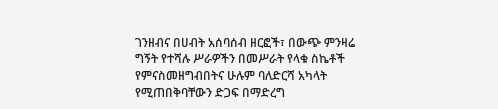ገንዘብና በሀብት አሰባሰብ ዘርፎች፣ በውጭ ምንዛሬ ግኝት የተሻሉ ሥራዎችን በመሥራት የላቁ ስኬቶች የምናስመዘግብበትና ሁሉም ባለድርሻ አካላት የሚጠበቅባቸውን ድጋፍ በማድረግ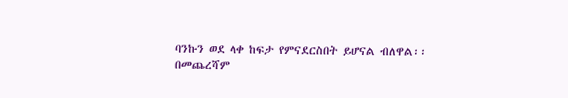ባንኩን ወደ ላቀ ከፍታ የምናደርስበት ይሆናል ብለዋል፡፡
በመጨረሻም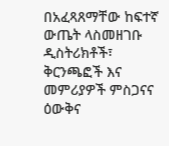በአፈጻጸማቸው ከፍተኛ ውጤት ላስመዘገቡ ዲስትሪክቶች፣ ቅርንጫፎች እና መምሪያዎች ምስጋናና ዕውቅና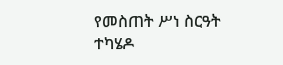የመስጠት ሥነ ስርዓት ተካሄዶ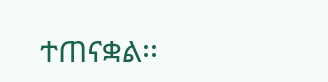ተጠናቋል፡፡